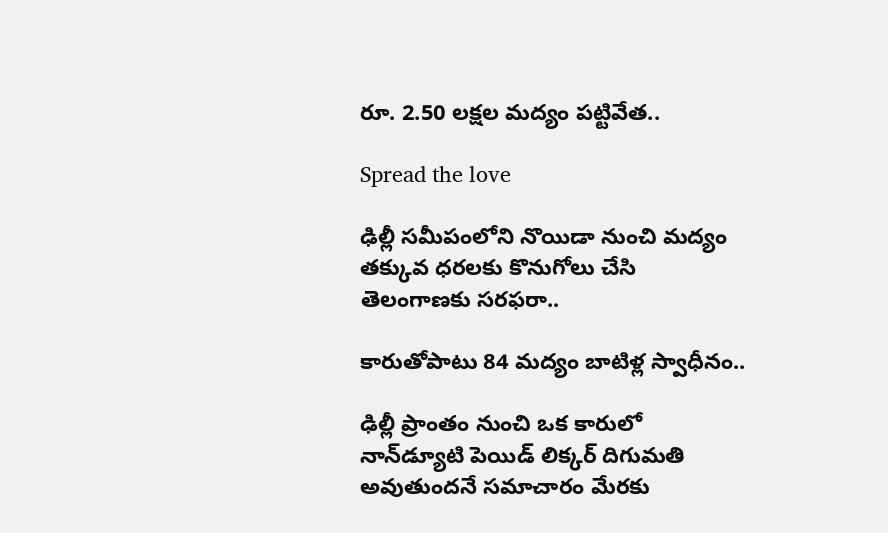రూ. 2.50 లక్షల మద్యం పట్టివేత..

Spread the love

ఢిల్లీ సమీపంలోని నొయిడా నుంచి మద్యం తక్కువ ధరలకు కొనుగోలు చేసి తెలంగాణకు సరఫరా..

కారుతోపాటు 84 మద్యం బాటిళ్ల స్వాధీనం..

ఢిల్లీ ప్రాంతం నుంచి ఒక కారులో నాన్‌డ్యూటి పెయిడ్ లిక్కర్ దిగుమతి అవుతుందనే సమాచారం మేరకు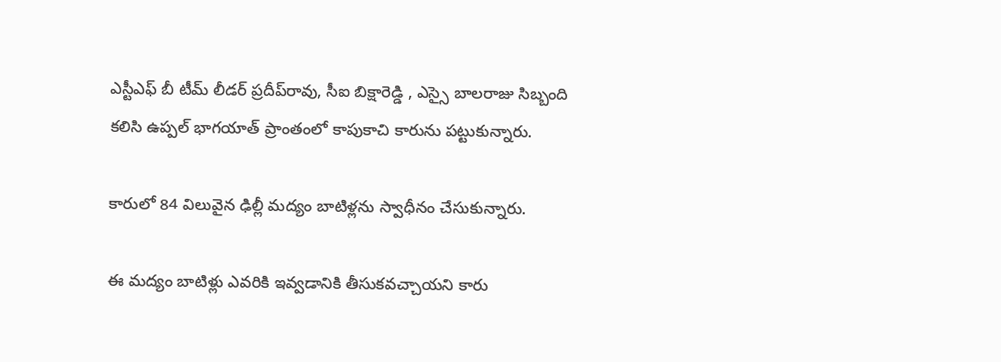ఎస్టీఎఫ్ బీ టీమ్ లీడర్ ప్రదీప్‌రావు, సీఐ బిక్షారెడ్డి , ఎస్సై బాలరాజు సిబ్బంది కలిసి ఉప్పల్ భాగయాత్ ప్రాంతంలో కాపుకాచి కారును పట్టుకున్నారు.

కారులో 84 విలువైన ఢిల్లీ మద్యం బాటిళ్లను స్వాధీనం చేసుకున్నారు.

ఈ మద్యం బాటిళ్లు ఎవరికి ఇవ్వడానికి తీసుకవచ్చాయని కారు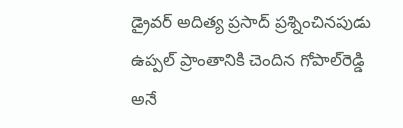డ్రైవర్ అదిత్య ప్రసాద్ ప్రశ్నించినపుడు ఉప్పల్ ప్రాంతానికి చెందిన గోపాల్‌రెడ్డి అనే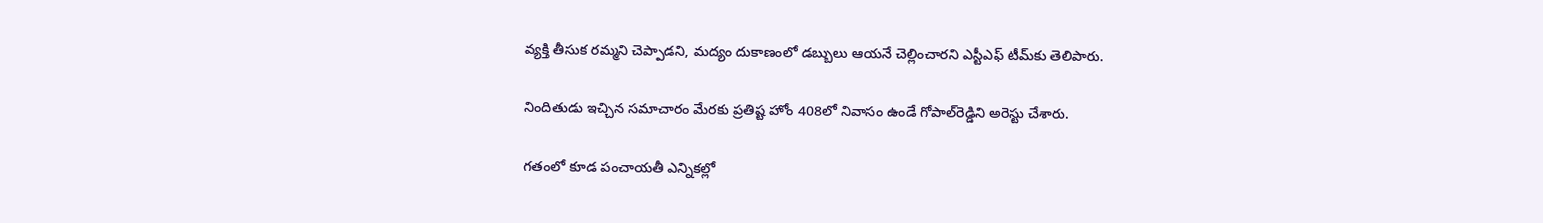వ్యక్తి తీసుక రమ్మని చెప్పాడని, మద్యం దుకాణంలో డబ్బులు ఆయనే చెల్లించారని ఎస్టీఎఫ్ టీమ్‌కు తెలిపారు.

నిందితుడు ఇచ్చిన సమాచారం మేరకు ప్రతిష్ట హోం 408లో నివాసం ఉండే గోపాల్‌రెడ్డిని అరెస్టు చేశారు.

గతంలో కూడ పంచాయతీ ఎన్నికల్లో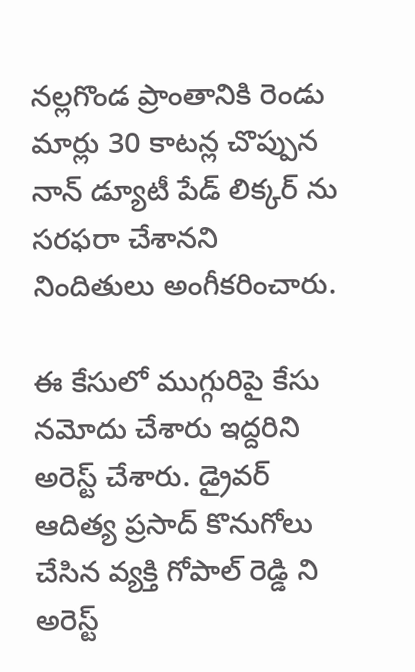నల్లగొండ ప్రాంతానికి రెండు మార్లు 30 కాటన్ల చొప్పున నాన్ డ్యూటీ పేడ్ లిక్కర్ ను సరఫరా చేశానని నిందితులు అంగీకరించారు.

ఈ కేసులో ముగ్గురిపై కేసు నమోదు చేశారు ఇద్దరిని అరెస్ట్ చేశారు. డ్రైవర్ ఆదిత్య ప్రసాద్ కొనుగోలు చేసిన వ్యక్తి గోపాల్ రెడ్డి ని అరెస్ట్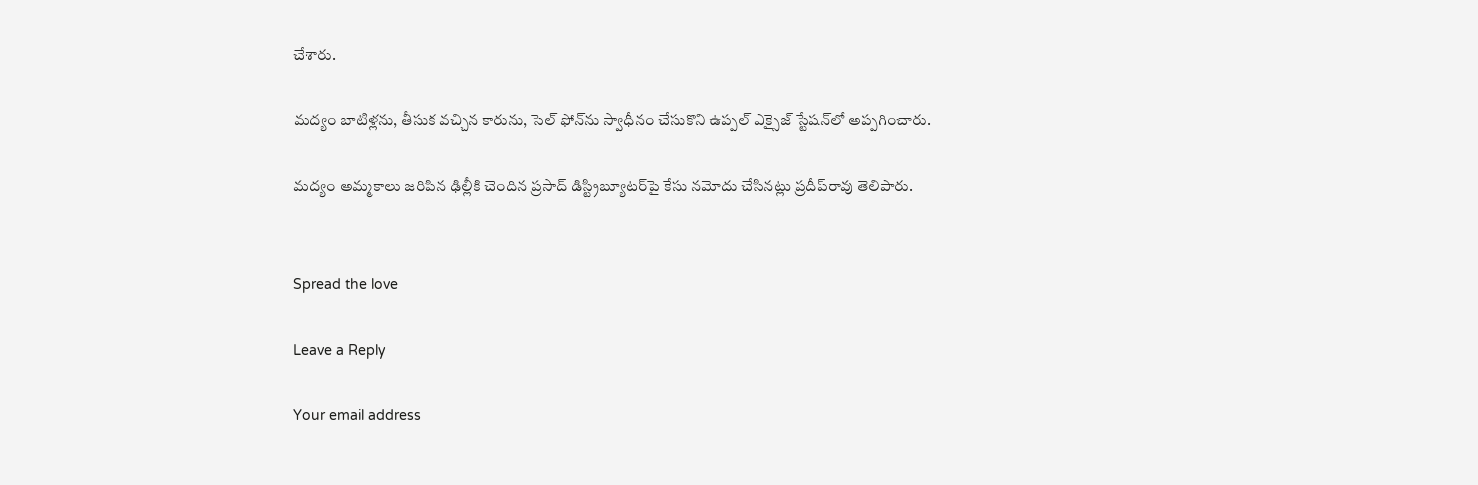చేశారు.

మద్యం బాటిళ్లను, తీసుక వచ్చిన కారును, సెల్ ఫోన్‌ను స్వాధీనం చేసుకొని ఉప్పల్ ఎక్సైజ్ స్టేషన్‌లో అప్పగించారు.

మద్యం అమ్మకాలు జరిపిన ఢిల్లీకి చెందిన ప్రసాద్ డిస్ట్రిబ్యూటర్‌పై కేసు నమోదు చేసినట్లు ప్రదీప్‌రావు తెలిపారు.


Spread the love

Leave a Reply

Your email address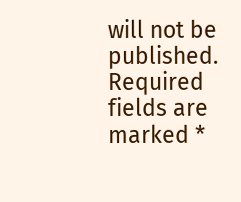will not be published. Required fields are marked *